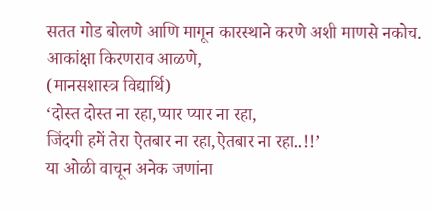सतत गोड बोलणे आणि मागून कारस्थाने करणे अशी माणसे नकोच.
आकांक्षा किरणराव आळणे,
(मानसशास्त्र विद्यार्थि)
‘दोस्त दोस्त ना रहा,प्यार प्यार ना रहा,
जिंदगी हमें तेरा ऐतबार ना रहा,ऐतबार ना रहा..!!’
या ओळी वाचून अनेक जणांना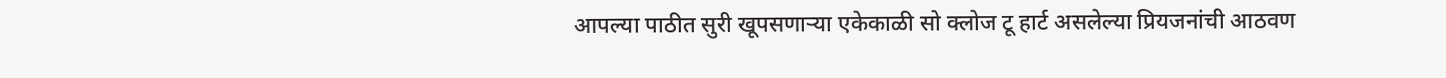आपल्या पाठीत सुरी खूपसणाऱ्या एकेकाळी सो क्लोज टू हार्ट असलेल्या प्रियजनांची आठवण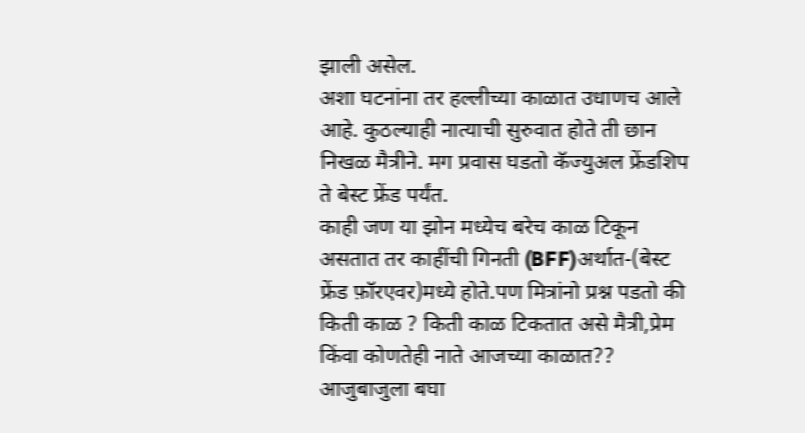झाली असेल.
अशा घटनांना तर हल्लीच्या काळात उधाणच आले आहे. कुठल्याही नात्याची सुरुवात होते ती छान निखळ मैत्रीने. मग प्रवास घडतो कॅज्युअल फ्रेंडशिप ते बेस्ट फ्रेंड पर्यंत.
काही जण या झोन मध्येच बरेच काळ टिकून असतात तर काहींची गिनती (BFF)अर्थात-(बेस्ट फ्रेंड फ़ॉरएवर)मध्ये होते.पण मित्रांनो प्रश्न पडतो की किती काळ ? किती काळ टिकतात असे मैत्री,प्रेम किंवा कोणतेही नाते आजच्या काळात?? आजुबाजुला बघा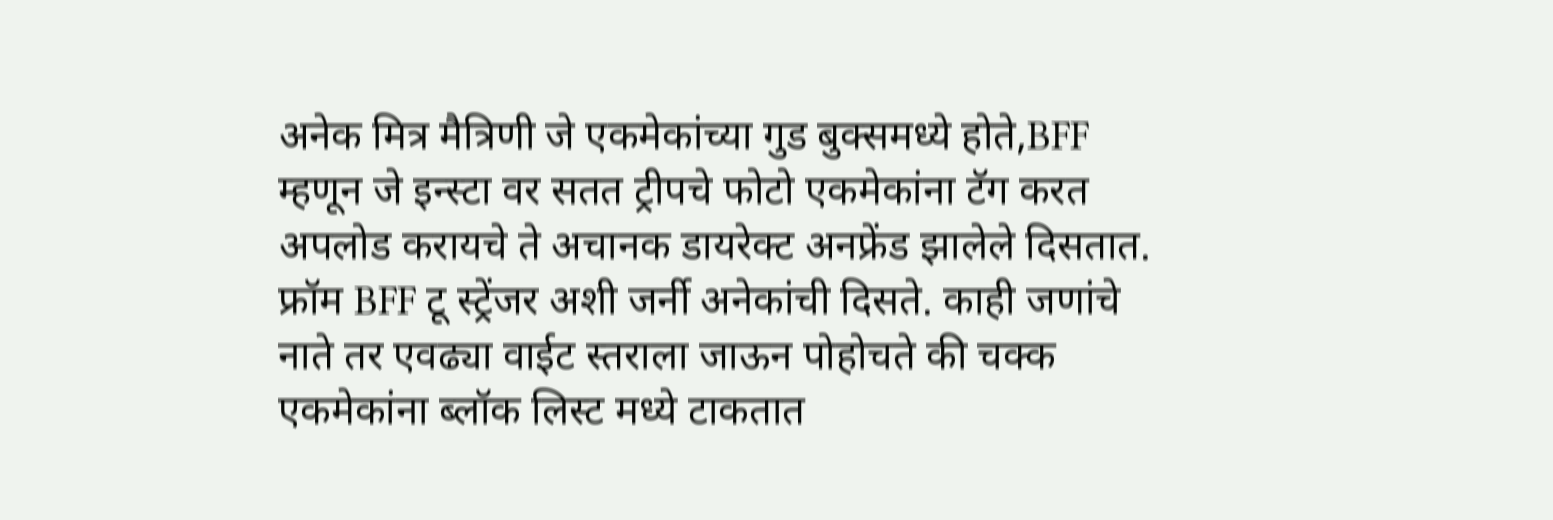अनेक मित्र मैत्रिणी जे एकमेकांच्या गुड बुक्समध्ये होते,BFF म्हणून जे इन्स्टा वर सतत ट्रीपचे फोटो एकमेकांना टॅग करत अपलोड करायचे ते अचानक डायरेक्ट अनफ्रेंड झालेले दिसतात.
फ्रॉम BFF टू स्ट्रेंजर अशी जर्नी अनेकांची दिसते. काही जणांचे नाते तर एवढ्या वाईट स्तराला जाऊन पोहोचते की चक्क एकमेकांना ब्लॉक लिस्ट मध्ये टाकतात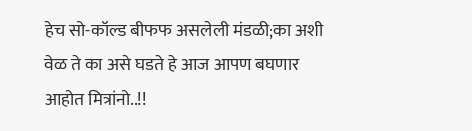हेच सो-कॉल्ड बीफफ असलेली मंडळी;का अशी वेळ ते का असे घडते हे आज आपण बघणार आहोत मित्रांनो..!!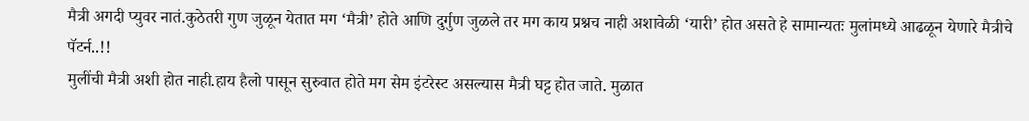मैत्री अगदी प्युवर नातं.कुठेतरी गुण जुळून येतात मग ‘मैत्री’ होते आणि दुर्गुण जुळले तर मग काय प्रश्नच नाही अशावेळी ‘यारी’ होत असते हे सामान्यतः मुलांमध्ये आढळून येणारे मैत्रीचे पॅटर्न..!!
मुलींची मैत्री अशी होत नाही.हाय हैलो पासून सुरुवात होते मग सेम इंटरेस्ट असल्यास मैत्री घट्ट होत जाते. मुळात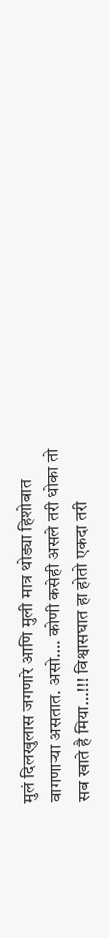मुलं दिलखुलास जगणारे आणि मुली मात्र थोड्या हिशोबात वागणाऱ्या असतात. असो…. कोणी कसेही असले तरी धोका तो सब खाते है मिया…!!! विश्वासघात हा होतो एकदा तरी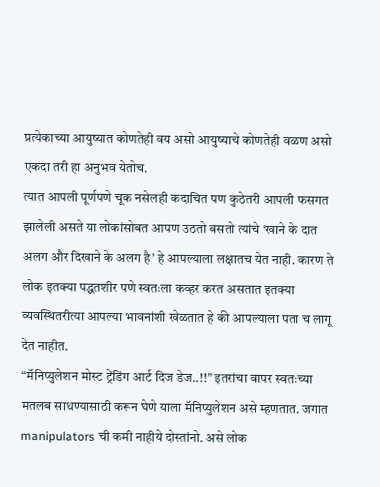प्रत्येकाच्या आयुष्यात कोणतेही वय असो आयुष्याचे कोणतेही वळण असो एकदा तरी हा अनुभव येतोच.
त्यात आपली पूर्णपणे चूक नसेलही कदाचित पण कुठेतरी आपली फसगत झालेली असते या लोकांसोबत आपण उठतो बसतो त्यांचे ‘खाने के दात अलग और दिखाने के अलग है’ हे आपल्याला लक्षातच येत नाही. कारण ते लोक इतक्या पद्धतशीर पणे स्वतःला कव्हर करत असतात इतक्या व्यवस्थितरीत्या आपल्या भावनांशी खेळतात हे की आपल्याला पता च लागू देत नाहीत.
“मॅनिप्युलेशन मोस्ट ट्रेंडिंग आर्ट दिज डेज..!!” इतरांचा वापर स्वतःच्या मतलब साधण्यासाठी करून घेणे याला मॅनिप्युलेशन असे म्हणतात. जगात manipulators ची कमी नाहीये दोस्तांनो. असे लोक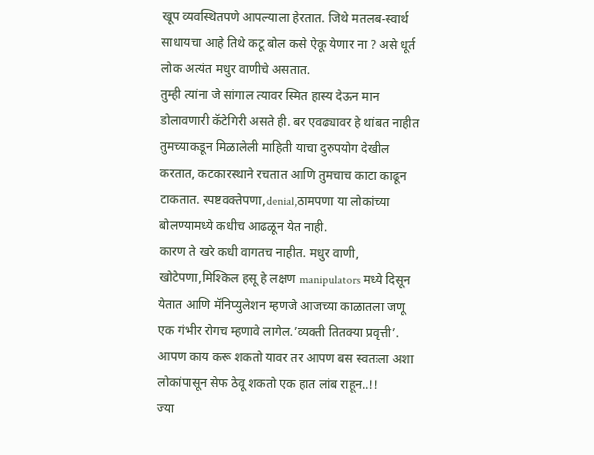खूप व्यवस्थितपणे आपल्याला हेरतात. जिथे मतलब-स्वार्थ साधायचा आहे तिथे कटू बोल कसे ऐकू येणार ना ? असे धूर्त लोक अत्यंत मधुर वाणीचे असतात.
तुम्ही त्यांना जे सांगाल त्यावर स्मित हास्य देऊन मान डोलावणारी कॅटेगिरी असते ही. बर एवढ्यावर हे थांबत नाहीत तुमच्याकडून मिळालेली माहिती याचा दुरुपयोग देखील करतात, कटकारस्थाने रचतात आणि तुमचाच काटा काढून टाकतात. स्पष्टवक्तेपणा,denial,ठामपणा या लोकांच्या बोलण्यामध्ये कधीच आढळून येत नाही.
कारण ते खरे कधी वागतच नाहीत. मधुर वाणी, खोटेपणा,मिश्किल हसू हे लक्षण manipulators मध्ये दिसून येतात आणि मॅनिप्युलेशन म्हणजे आजच्या काळातला जणू एक गंभीर रोगच म्हणावे लागेल.’व्यक्ती तितक्या प्रवृत्ती’. आपण काय करू शकतो यावर तर आपण बस स्वतःला अशा लोकांपासून सेफ ठेवू शकतो एक हात लांब राहून..!!
ज्या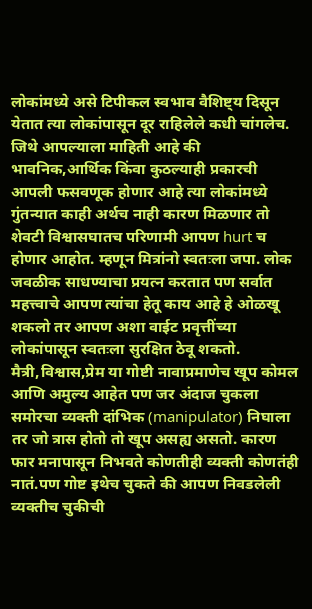लोकांमध्ये असे टिपीकल स्वभाव वैशिष्ट्य दिसून येतात त्या लोकांपासून दूर राहिलेले कधी चांगलेच. जिथे आपल्याला माहिती आहे की भावनिक,आर्थिक किंवा कुठल्याही प्रकारची आपली फसवणूक होणार आहे त्या लोकांमध्ये गुंतन्यात काही अर्थच नाही कारण मिळणार तो शेवटी विश्वासघातच परिणामी आपण hurt च होणार आहोत. म्हणून मित्रांनो स्वतःला जपा. लोक जवळीक साधण्याचा प्रयत्न करतात पण सर्वात महत्त्वाचे आपण त्यांचा हेतू काय आहे हे ओळखू शकलो तर आपण अशा वाईट प्रवृत्तींच्या लोकांपासून स्वतःला सुरक्षित ठेवू शकतो.
मैत्री,विश्वास,प्रेम या गोष्टी नावाप्रमाणेच खूप कोमल आणि अमुल्य आहेत पण जर अंदाज चुकला समोरचा व्यक्ती दांभिक (manipulator) निघाला तर जो त्रास होतो तो खूप असह्य असतो. कारण फार मनापासून निभवते कोणतीही व्यक्ती कोणतंही नातं.पण गोष्ट इथेच चुकते की आपण निवडलेली व्यक्तीच चुकीची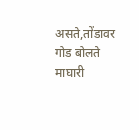असते,तोंडावर गोड बोलते माघारी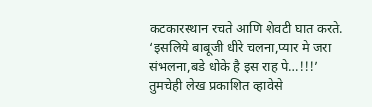कटकारस्थान रचते आणि शेवटी घात करते.
‘इसलिये बाबूजी धीरे चलना,प्यार मे जरा संभलना,बडे धोके है इस राह पे…!!!’
तुमचेही लेख प्रकाशित व्हावेसे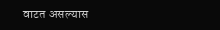वाटत असल्यास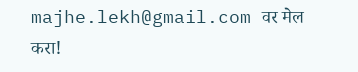majhe.lekh@gmail.com वर मेल करा!